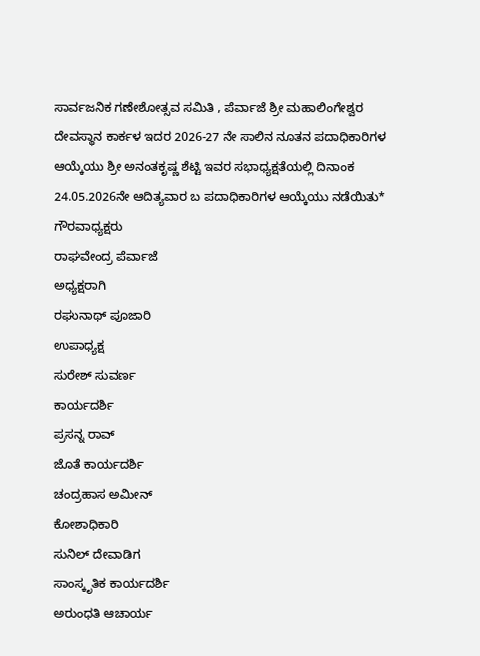ಸಾರ್ವಜನಿಕ ಗಣೇಶೋತ್ಸವ ಸಮಿತಿ , ಪೆರ್ವಾಜೆ ಶ್ರೀ ಮಹಾಲಿಂಗೇಶ್ವರ ದೇವಸ್ಥಾನ ಕಾರ್ಕಳ ಇದರ 2026-27 ನೇ ಸಾಲಿನ ನೂತನ ಪದಾಧಿಕಾರಿಗಳ ಆಯ್ಕೆಯು ಶ್ರೀ ಅನಂತಕೃಷ್ಣ ಶೆಟ್ಟಿ ಇವರ ಸಭಾಧ್ಯಕ್ಷತೆಯಲ್ಲಿ ದಿನಾಂಕ 24.05.2026ನೇ ಆದಿತ್ಯವಾರ ಬ ಪದಾಧಿಕಾರಿಗಳ ಆಯ್ಕೆಯು ನಡೆಯಿತು*
ಗೌರವಾಧ್ಯಕ್ಷರು
ರಾಘವೇಂದ್ರ ಪೆರ್ವಾಜೆ
ಅಧ್ಯಕ್ಷರಾಗಿ
ರಘುನಾಥ್ ಪೂಜಾರಿ
ಉಪಾಧ್ಯಕ್ಷ
ಸುರೇಶ್ ಸುವರ್ಣ
ಕಾರ್ಯದರ್ಶಿ
ಪ್ರಸನ್ನ ರಾವ್
ಜೊತೆ ಕಾರ್ಯದರ್ಶಿ
ಚಂದ್ರಹಾಸ ಅಮೀನ್
ಕೋಶಾಧಿಕಾರಿ
ಸುನಿಲ್ ದೇವಾಡಿಗ
ಸಾಂಸ್ಕೃತಿಕ ಕಾರ್ಯದರ್ಶಿ
ಅರುಂಧತಿ ಆಚಾರ್ಯ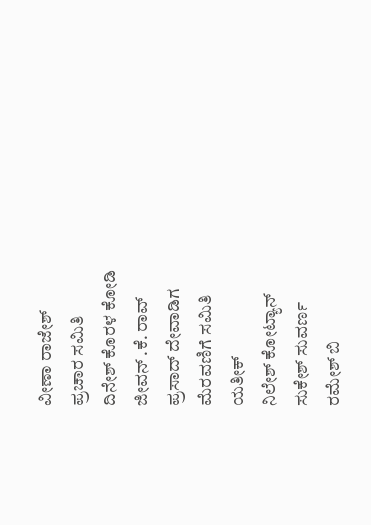ವೀಣಾ ರಾಜೇಶ್
ಪ್ರಚಾರ ಸಮಿತಿ
ದಿನೇಶ್ ಕೊರಳ ಕೋಡಿ
ಜೀವನ್ .ಕೆ. ರಾವ್
ಪ್ರಸಾದ್ ದೇವಾಡಿಗ
ಮೆರವಣಿಗೆ ಸಮಿತಿ
ಯತೀಕ್
ನಿಲೇಶ್ ಕೋಟ್ಯಾನ್
ಸುಕೇಶ್ ಸುವರ್ಣ
ರಮೇಶ್ ಬಿ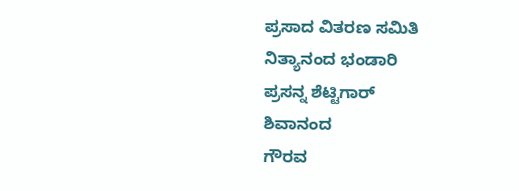ಪ್ರಸಾದ ವಿತರಣ ಸಮಿತಿ
ನಿತ್ಯಾನಂದ ಭಂಡಾರಿ
ಪ್ರಸನ್ನ ಶೆಟ್ಟಿಗಾರ್
ಶಿವಾನಂದ
ಗೌರವ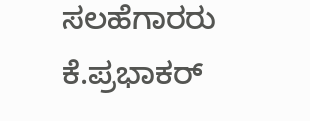ಸಲಹೆಗಾರರು
ಕೆ.ಪ್ರಭಾಕರ್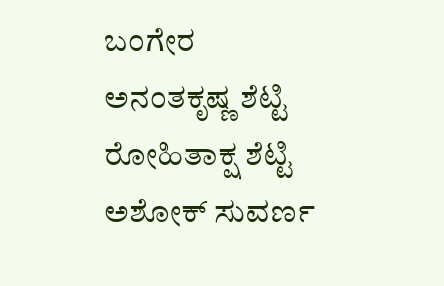ಬಂಗೇರ
ಅನಂತಕೃಷ್ಣ ಶೆಟ್ಟಿ
ರೋಹಿತಾಕ್ಷ ಶೆಟ್ಟಿ
ಅಶೋಕ್ ಸುವರ್ಣ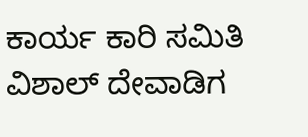ಕಾರ್ಯ ಕಾರಿ ಸಮಿತಿ
ವಿಶಾಲ್ ದೇವಾಡಿಗ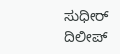ಸುಧೀರ್
ದಿಲೀಪ್